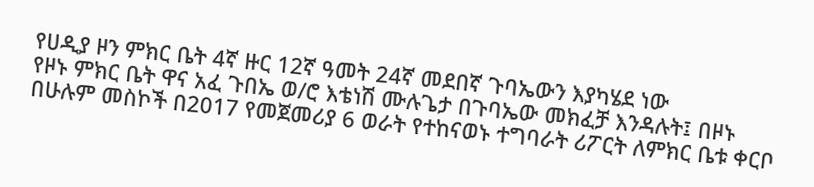የሀዲያ ዞን ምክር ቤት 4ኛ ዙር 12ኛ ዓመት 24ኛ መደበኛ ጉባኤውን እያካሄደ ነው
የዞኑ ምክር ቤት ዋና አፈ ጉበኤ ወ/ሮ እቴነሽ ሙሉጌታ በጉባኤው መክፈቻ እንዳሉት፤ በዞኑ በሁሉም መስኮች በ2017 የመጀመሪያ 6 ወራት የተከናወኑ ተግባራት ሪፖርት ለምክር ቤቱ ቀርቦ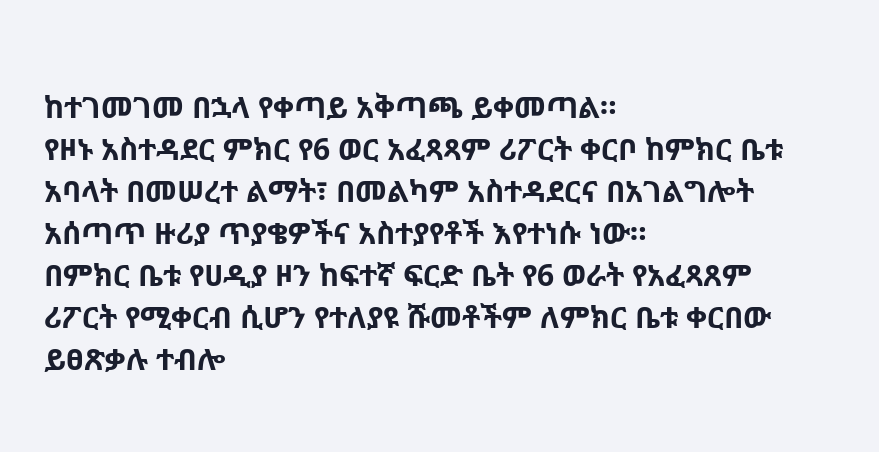ከተገመገመ በኋላ የቀጣይ አቅጣጫ ይቀመጣል።
የዞኑ አስተዳደር ምክር የ6 ወር አፈጻጻም ሪፖርት ቀርቦ ከምክር ቤቱ አባላት በመሠረተ ልማት፣ በመልካም አስተዳደርና በአገልግሎት አሰጣጥ ዙሪያ ጥያቄዎችና አስተያየቶች እየተነሱ ነው።
በምክር ቤቱ የሀዲያ ዞን ከፍተኛ ፍርድ ቤት የ6 ወራት የአፈጻጸም ሪፖርት የሚቀርብ ሲሆን የተለያዩ ሹመቶችም ለምክር ቤቱ ቀርበው ይፀጽቃሉ ተብሎ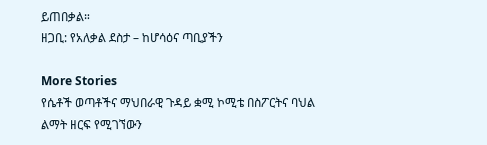ይጠበቃል።
ዘጋቢ: የአለቃል ደስታ – ከሆሳዕና ጣቢያችን

More Stories
የሴቶች ወጣቶችና ማህበራዊ ጉዳይ ቋሚ ኮሚቴ በስፖርትና ባህል ልማት ዘርፍ የሚገኘውን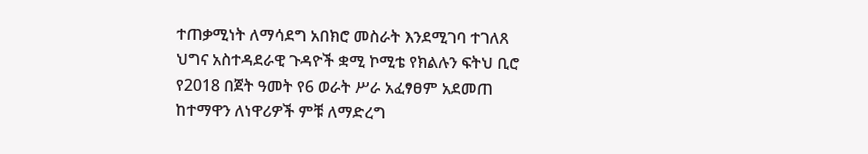ተጠቃሚነት ለማሳደግ አበክሮ መስራት እንደሚገባ ተገለጸ
ህግና አስተዳደራዊ ጉዳዮች ቋሚ ኮሚቴ የክልሉን ፍትህ ቢሮ የ2018 በጀት ዓመት የ6 ወራት ሥራ አፈፃፀም አደመጠ
ከተማዋን ለነዋሪዎች ምቹ ለማድረግ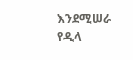እንደሚሠራ የዲላ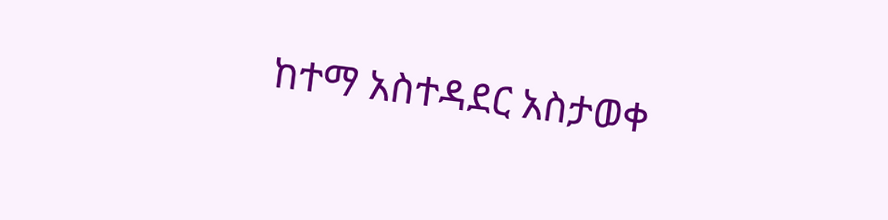ከተማ አስተዳደር አስታወቀ